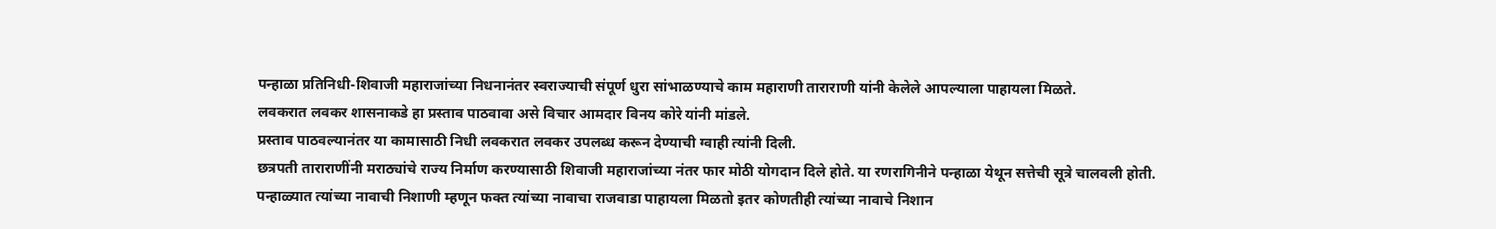पन्हाळा प्रतिनिधी-शिवाजी महाराजांच्या निधनानंतर स्वराज्याची संपूर्ण धुरा सांभाळण्याचे काम महाराणी ताराराणी यांनी केलेले आपल्याला पाहायला मिळते.
लवकरात लवकर शासनाकडे हा प्रस्ताव पाठवावा असे विचार आमदार विनय कोरे यांनी मांडले.
प्रस्ताव पाठवल्यानंतर या कामासाठी निधी लवकरात लवकर उपलब्ध करून देण्याची ग्वाही त्यांनी दिली.
छत्रपती ताराराणींनी मराठ्यांचे राज्य निर्माण करण्यासाठी शिवाजी महाराजांच्या नंतर फार मोठी योगदान दिले होते. या रणरागिनीने पन्हाळा येथून सत्तेची सूत्रे चालवली होती.
पन्हाळ्यात त्यांच्या नावाची निशाणी म्हणून फक्त त्यांच्या नावाचा राजवाडा पाहायला मिळतो इतर कोणतीही त्यांच्या नावाचे निशान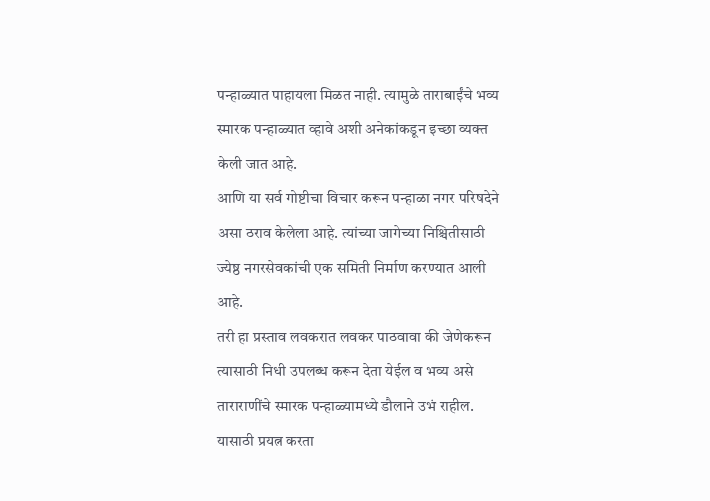पन्हाळ्यात पाहायला मिळत नाही. त्यामुळे ताराबाईंचे भव्य स्मारक पन्हाळ्यात व्हावे अशी अनेकांकडून इच्छा व्यक्त केली जात आहे.
आणि या सर्व गोष्टीचा विचार करून पन्हाळा नगर परिषदेने असा ठराव केलेला आहे. त्यांच्या जागेच्या निश्चितीसाठी ज्येष्ठ नगरसेवकांची एक समिती निर्माण करण्यात आली आहे.
तरी हा प्रस्ताव लवकरात लवकर पाठवावा की जेणेकरून त्यासाठी निधी उपलब्ध करून देता येईल व भव्य असे ताराराणींचे स्मारक पन्हाळ्यामध्ये डौलाने उभं राहील. यासाठी प्रयत्न करता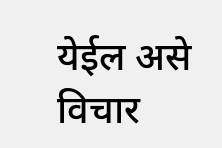येईल असे विचार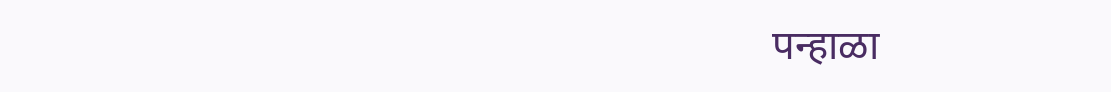पन्हाळा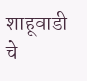शाहूवाडी चे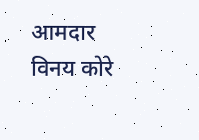आमदार विनय कोरे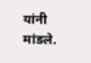यांनी मांडले.